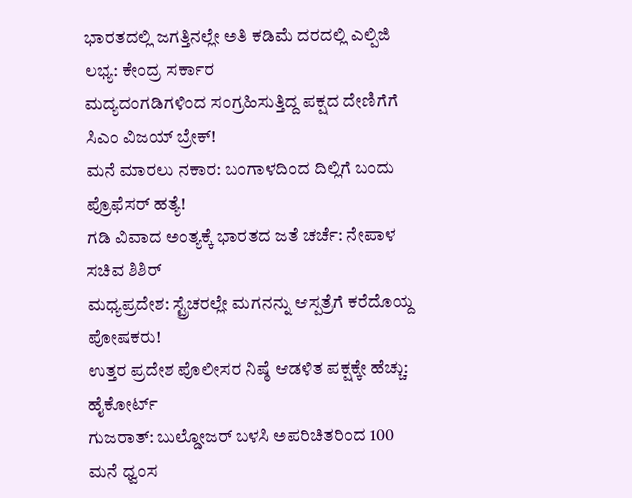ಭಾರತದಲ್ಲಿ ಜಗತ್ತಿನಲ್ಲೇ ಅತಿ ಕಡಿಮೆ ದರದಲ್ಲಿ ಎಲ್ಪಿಜಿ ಲಭ್ಯ: ಕೇಂದ್ರ ಸರ್ಕಾರ
ಮದ್ಯದಂಗಡಿಗಳಿಂದ ಸಂಗ್ರಹಿಸುತ್ತಿದ್ದ ಪಕ್ಷದ ದೇಣಿಗೆಗೆ ಸಿಎಂ ವಿಜಯ್ ಬ್ರೇಕ್!
ಮನೆ ಮಾರಲು ನಕಾರ: ಬಂಗಾಳದಿಂದ ದಿಲ್ಲಿಗೆ ಬಂದು ಪ್ರೊಫೆಸರ್ ಹತ್ಯೆ!
ಗಡಿ ವಿವಾದ ಅಂತ್ಯಕ್ಕೆ ಭಾರತದ ಜತೆ ಚರ್ಚೆ: ನೇಪಾಳ ಸಚಿವ ಶಿಶಿರ್
ಮಧ್ಯಪ್ರದೇಶ: ಸ್ಟ್ರೆಚರಲ್ಲೇ ಮಗನನ್ನು ಆಸ್ಪತ್ರೆಗೆ ಕರೆದೊಯ್ದ ಪೋಷಕರು!
ಉತ್ತರ ಪ್ರದೇಶ ಪೊಲೀಸರ ನಿಷ್ಠೆ ಆಡಳಿತ ಪಕ್ಷಕ್ಕೇ ಹೆಚ್ಚು: ಹೈಕೋರ್ಟ್
ಗುಜರಾತ್: ಬುಲ್ಡೋಜರ್ ಬಳಸಿ ಅಪರಿಚಿತರಿಂದ 100 ಮನೆ ಧ್ವಂಸ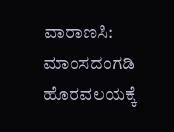ವಾರಾಣಸಿ: ಮಾಂಸದಂಗಡಿ ಹೊರವಲಯಕ್ಕೆ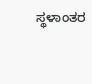ಸ್ಥಳಾಂತರ